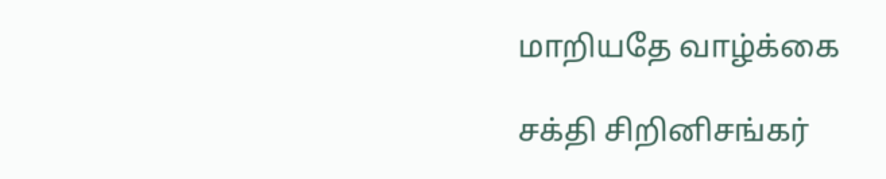மாறியதே வாழ்க்கை

சக்தி சிறினிசங்கர்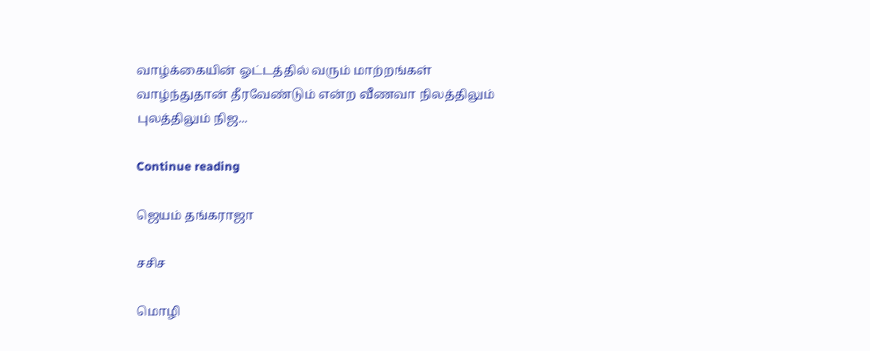வாழ்க்கையின் ஓட்டத்தில் வரும் மாற்றங்கள் வாழ்ந்துதான் தீரவேண்டும் என்ற வீணவா நிலத்திலும் புலத்திலும் நிஜ...

Continue reading

ஜெயம் தங்கராஜா

சசிச

மொழி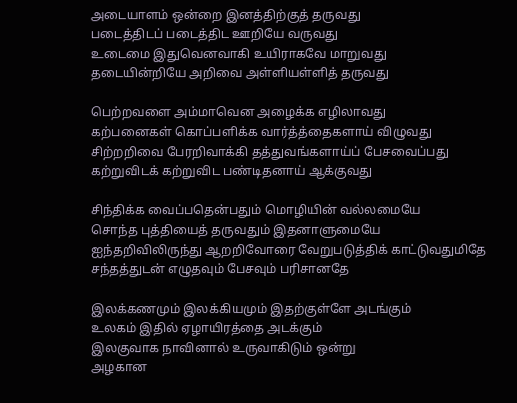அடையாளம் ஒன்றை இனத்திற்குத் தருவது
படைத்திடப் படைத்திட ஊறியே வருவது
உடைமை இதுவெனவாகி உயிராகவே மாறுவது
தடையின்றியே அறிவை அள்ளியள்ளித் தருவது

பெற்றவளை அம்மாவென அழைக்க எழிலாவது
கற்பனைகள் கொப்பளிக்க வார்த்த்தைகளாய் விழுவது
சிற்றறிவை பேரறிவாக்கி தத்துவங்களாய்ப் பேசவைப்பது
கற்றுவிடக் கற்றுவிட பண்டிதனாய் ஆக்குவது

சிந்திக்க வைப்பதென்பதும் மொழியின் வல்லமையே
சொந்த புத்தியைத் தருவதும் இதனாளுமையே
ஐந்தறிவிலிருந்து ஆறறிவோரை வேறுபடுத்திக் காட்டுவதுமிதே
சந்தத்துடன் எழுதவும் பேசவும் பரிசானதே

இலக்கணமும் இலக்கியமும் இதற்குள்ளே அடங்கும்
உலகம் இதில் ஏழாயிரத்தை அடக்கும்
இலகுவாக நாவினால் உருவாகிடும் ஒன்று
அழகான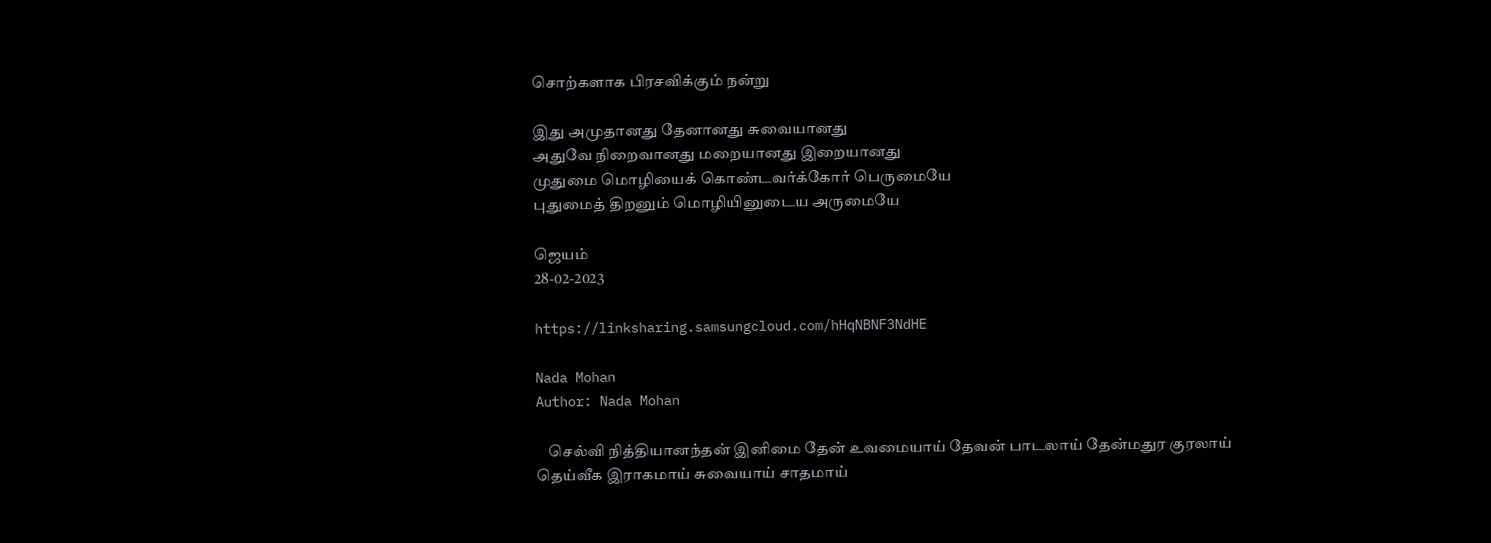சொற்களாக பிரசவிக்கும் நன்று

இது அமுதானது தேனானது சுவையானது
அதுவே நிறைவானது மறையானது இறையானது
முதுமை மொழியைக் கொண்டவர்க்கோர் பெருமையே
புதுமைத் திறனும் மொழியினுடைய அருமையே

ஜெயம்
28-02-2023

https://linksharing.samsungcloud.com/hHqNBNF3NdHE

Nada Mohan
Author: Nada Mohan

    செல்வி நித்தியானந்தன் இனிமை தேன் உவமையாய் தேவன் பாடலாய் தேன்மதுர குரலாய் தெய்வீக இராகமாய் சுவையாய் சாதமாய்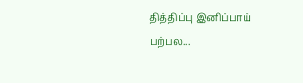தித்திப்பு இனிப்பாய் பற்பல...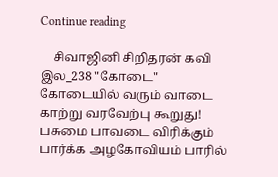Continue reading

    சிவாஜினி சிறிதரன் கவி இல_238 "கோடை" கோடையில் வரும் வாடை காற்று வரவேற்பு கூறுது! பசுமை பாவடை விரிக்கும் பார்க்க அழகோவியம் பாரில்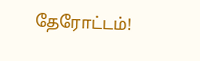தேரோட்டம்!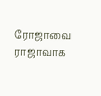ரோஜாவை ராஜாவாக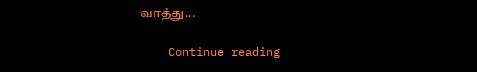வாத்து...

    Continue reading